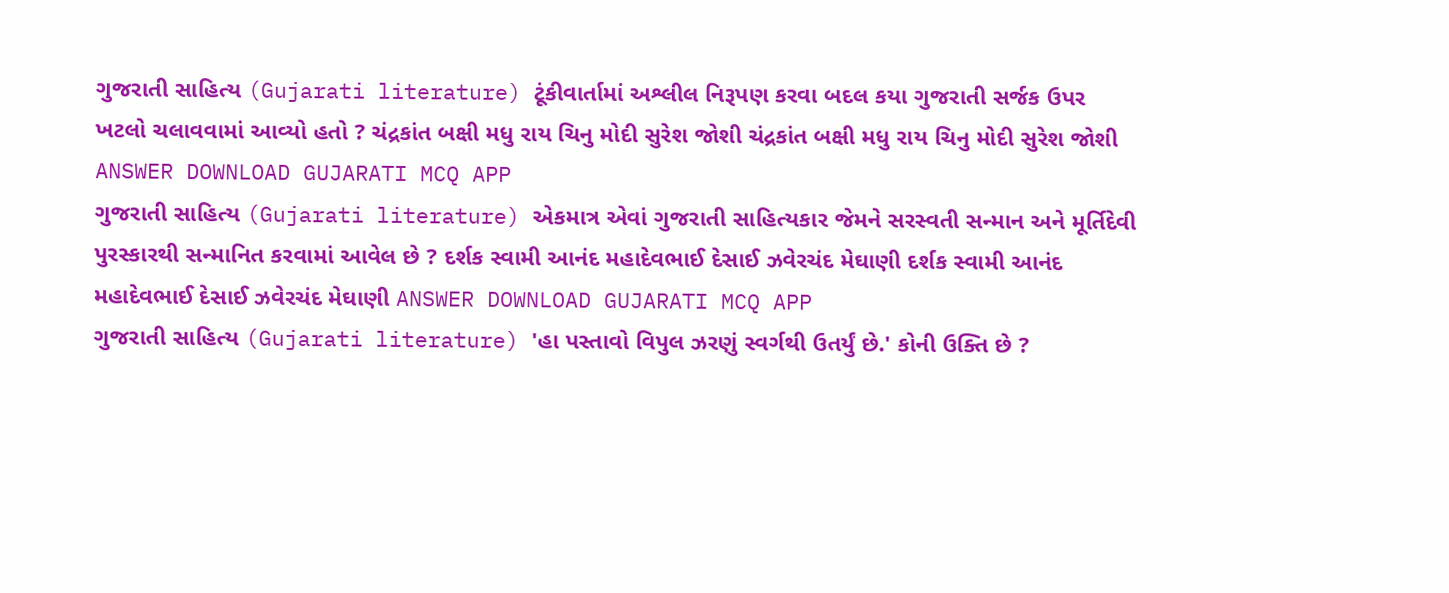ગુજરાતી સાહિત્ય (Gujarati literature) ટૂંકીવાર્તામાં અશ્લીલ નિરૂપણ કરવા બદલ કયા ગુજરાતી સર્જક ઉપર ખટલો ચલાવવામાં આવ્યો હતો ? ચંદ્રકાંત બક્ષી મધુ રાય ચિનુ મોદી સુરેશ જોશી ચંદ્રકાંત બક્ષી મધુ રાય ચિનુ મોદી સુરેશ જોશી ANSWER DOWNLOAD GUJARATI MCQ APP
ગુજરાતી સાહિત્ય (Gujarati literature) એકમાત્ર એવાં ગુજરાતી સાહિત્યકાર જેમને સરસ્વતી સન્માન અને મૂર્તિદેવી પુરસ્કારથી સન્માનિત કરવામાં આવેલ છે ? દર્શક સ્વામી આનંદ મહાદેવભાઈ દેસાઈ ઝવેરચંદ મેઘાણી દર્શક સ્વામી આનંદ મહાદેવભાઈ દેસાઈ ઝવેરચંદ મેઘાણી ANSWER DOWNLOAD GUJARATI MCQ APP
ગુજરાતી સાહિત્ય (Gujarati literature) 'હા પસ્તાવો વિપુલ ઝરણું સ્વર્ગથી ઉતર્યું છે.' કોની ઉક્તિ છે ?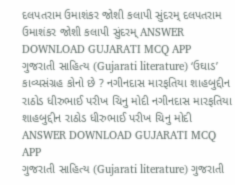દલપતરામ ઉમાશંકર જોશી કલાપી સુંદરમ્ દલપતરામ ઉમાશંકર જોશી કલાપી સુંદરમ્ ANSWER DOWNLOAD GUJARATI MCQ APP
ગુજરાતી સાહિત્ય (Gujarati literature) ‘ઉઘાડ’ કાવ્યસંગ્રહ કોનો છે ? નગીનદાસ મારફતિયા શાહબુદ્દીન રાઠોડ ધીરુભાઈ પરીખ ચિનુ મોદી નગીનદાસ મારફતિયા શાહબુદ્દીન રાઠોડ ધીરુભાઈ પરીખ ચિનુ મોદી ANSWER DOWNLOAD GUJARATI MCQ APP
ગુજરાતી સાહિત્ય (Gujarati literature) ગુજરાતી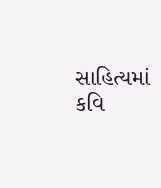સાહિત્યમાં કવિ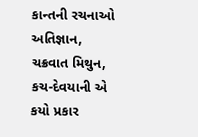કાન્તની રચનાઓ અતિજ્ઞાન, ચક્રવાત મિથુન, કચ-દેવયાની એ કયો પ્રકાર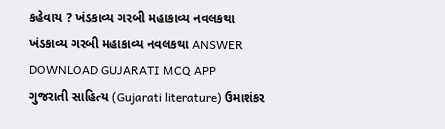કહેવાય ? ખંડકાવ્ય ગરબી મહાકાવ્ય નવલકથા ખંડકાવ્ય ગરબી મહાકાવ્ય નવલકથા ANSWER DOWNLOAD GUJARATI MCQ APP
ગુજરાતી સાહિત્ય (Gujarati literature) ઉમાશંકર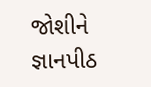જોશીને જ્ઞાનપીઠ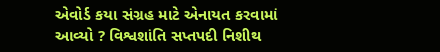એવોર્ડ કયા સંગ્રહ માટે એનાયત કરવામાં આવ્યો ? વિશ્વશાંતિ સપ્તપદી નિશીથ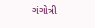ગંગોત્રી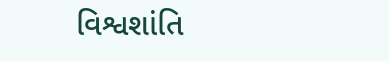વિશ્વશાંતિ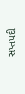સપ્તપદી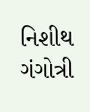નિશીથ ગંગોત્રી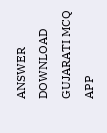ANSWER DOWNLOAD GUJARATI MCQ APP